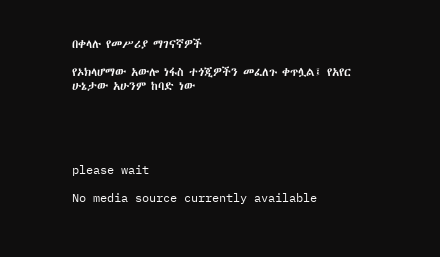በቀላሉ የመሥሪያ ማገናኛዎች

የኦክላሆማው አውሎ ነፋስ ተጎጂዎችን መፈለጉ ቀጥሏል፤ የአየር ሁኔታው አሁንም ከባድ ነው





please wait

No media source currently available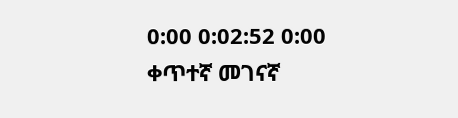0:00 0:02:52 0:00
ቀጥተኛ መገናኛ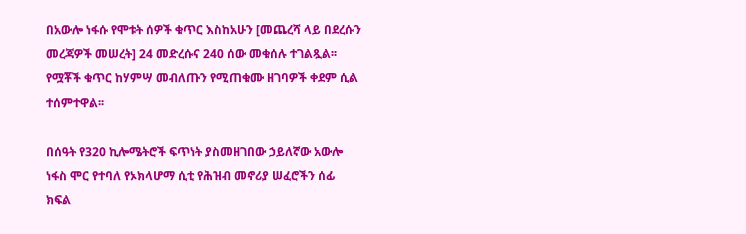በአውሎ ነፋሱ የሞቱት ሰዎች ቁጥር እስከአሁን [መጨረሻ ላይ በደረሱን መረጃዎች መሠረት] 24 መድረሱና 240 ሰው መቁሰሉ ተገልጿል፡፡ የሟቾች ቁጥር ከሃምሣ መብለጡን የሚጠቁሙ ዘገባዎች ቀደም ሲል ተሰምተዋል፡፡

በሰዓት የ320 ኪሎሜትሮች ፍጥነት ያስመዘገበው ኃይለኛው አውሎ ነፋስ ሞር የተባለ የኦክላሆማ ሲቲ የሕዝብ መኖሪያ ሠፈሮችን ሰፊ ክፍል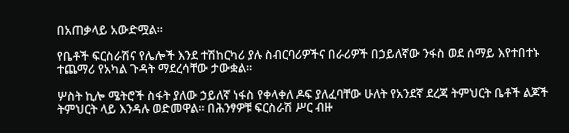በአጠቃላይ አውድሟል።

የቤቶች ፍርስራሽና የሌሎች እንደ ተሽከርካሪ ያሉ ስብርባሪዎችና በራሪዎች በኃይለኛው ንፋስ ወደ ሰማይ እየተበተኑ ተጨማሪ የአካል ጉዳት ማደረሳቸው ታውቋል።

ሦስት ኪሎ ሜትሮች ስፋት ያለው ኃይለኛ ነፋስ የቀላቀለ ዶፍ ያለፈባቸው ሁለት የአንደኛ ደረጃ ትምህርት ቤቶች ልጆች ትምህርት ላይ እንዳሉ ወድመዋል፡፡ በሕንፃዎቹ ፍርስራሽ ሥር ብዙ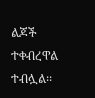ልጆች ተቀብረዋል ተብሏል፡፡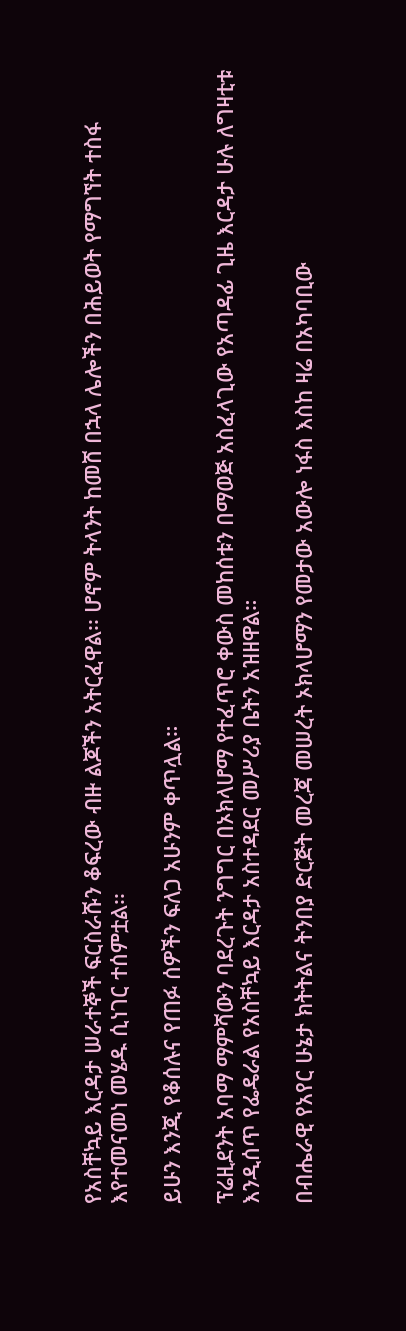የአስቸኳይ እርዳታ ሠራተኞች ፍርስራሹን ቆፍረው ብዙ ልጆችን አትርፈዋል፡፡ ሆኖም ትላንት ከመሸ በኋላ ሌሎችን በሕይወት የማግኘት ተስፋ እየተመናመነ መሄዱ ሲነገር ተሰምቷል፡፡

ይሁን እንጂ የቆሰሉና የጠፉ ሰዎችን ፍለጋ አሁንም ቀጥሏል።

ፕሬዚደንት አባማ ማምሻውን ባደረጉት ንግግር በኦክላሆማ የተፈጥሮ ቀውስ መከሰቱን በማወጅ አስፈላጊው የአጣዳፊ ጊዜ እርዳታ ሁሉ ለግዛቲቱ እንዲሰጥ የፌዴራል የአስቸኳይ እርዳታ አስተዳደር መሥሪያ ቤትን አዝዘዋል።

በብሔራዊ የአየር ሁኔታ ክትትልና ትንበያ ድርጅት መረጃ መሠረት ኦክላሆማን የመታው አውሎ ነፋስ እስከ ዛሬ በአካባቢው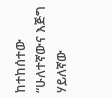ከተከሰተው “ሁለተኛውና እጅግ ሃይለኛው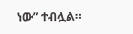ነው” ተብሏል።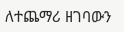ለተጨማሪ ዘገባውን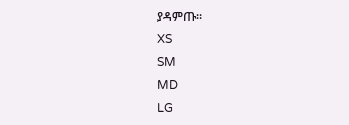ያዳምጡ፡፡
XS
SM
MD
LG